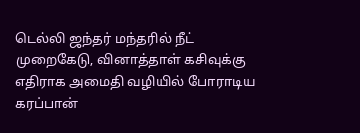டெல்லி ஜந்தர் மந்தரில் நீட் முறைகேடு, வினாத்தாள் கசிவுக்கு எதிராக அமைதி வழியில் போராடிய கரப்பான்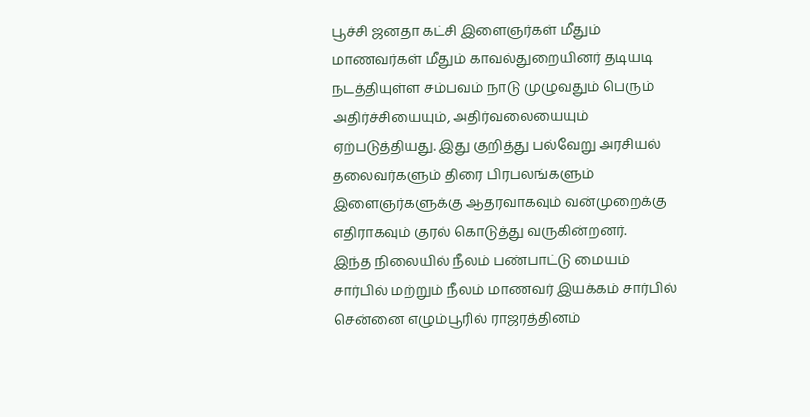பூச்சி ஜனதா கட்சி இளைஞர்கள் மீதும் மாணவர்கள் மீதும் காவல்துறையினர் தடியடி நடத்தியுள்ள சம்பவம் நாடு முழுவதும் பெரும் அதிர்ச்சியையும், அதிர்வலையையும் ஏற்படுத்தியது. இது குறித்து பல்வேறு அரசியல் தலைவர்களும் திரை பிரபலங்களும் இளைஞர்களுக்கு ஆதரவாகவும் வன்முறைக்கு எதிராகவும் குரல் கொடுத்து வருகின்றனர்.
இந்த நிலையில் நீலம் பண்பாட்டு மையம் சார்பில் மற்றும் நீலம் மாணவர் இயக்கம் சார்பில் சென்னை எழும்பூரில் ராஜரத்தினம்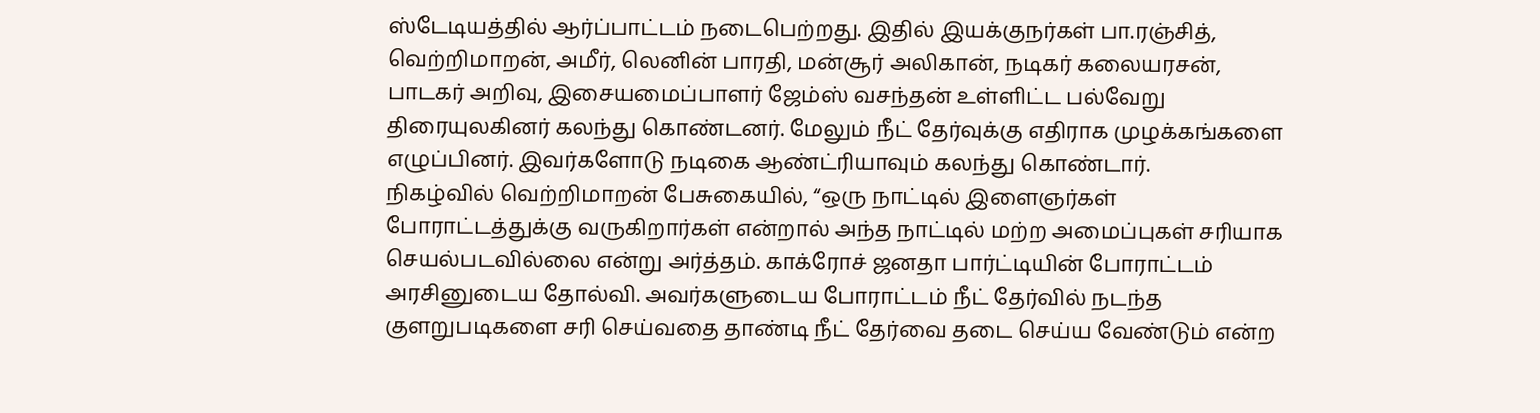ஸ்டேடியத்தில் ஆர்ப்பாட்டம் நடைபெற்றது. இதில் இயக்குநர்கள் பா.ரஞ்சித், வெற்றிமாறன், அமீர், லெனின் பாரதி, மன்சூர் அலிகான், நடிகர் கலையரசன், பாடகர் அறிவு, இசையமைப்பாளர் ஜேம்ஸ் வசந்தன் உள்ளிட்ட பல்வேறு திரையுலகினர் கலந்து கொண்டனர். மேலும் நீட் தேர்வுக்கு எதிராக முழக்கங்களை எழுப்பினர். இவர்களோடு நடிகை ஆண்ட்ரியாவும் கலந்து கொண்டார்.
நிகழ்வில் வெற்றிமாறன் பேசுகையில், “ஒரு நாட்டில் இளைஞர்கள் போராட்டத்துக்கு வருகிறார்கள் என்றால் அந்த நாட்டில் மற்ற அமைப்புகள் சரியாக செயல்படவில்லை என்று அர்த்தம். காக்ரோச் ஜனதா பார்ட்டியின் போராட்டம் அரசினுடைய தோல்வி. அவர்களுடைய போராட்டம் நீட் தேர்வில் நடந்த குளறுபடிகளை சரி செய்வதை தாண்டி நீட் தேர்வை தடை செய்ய வேண்டும் என்ற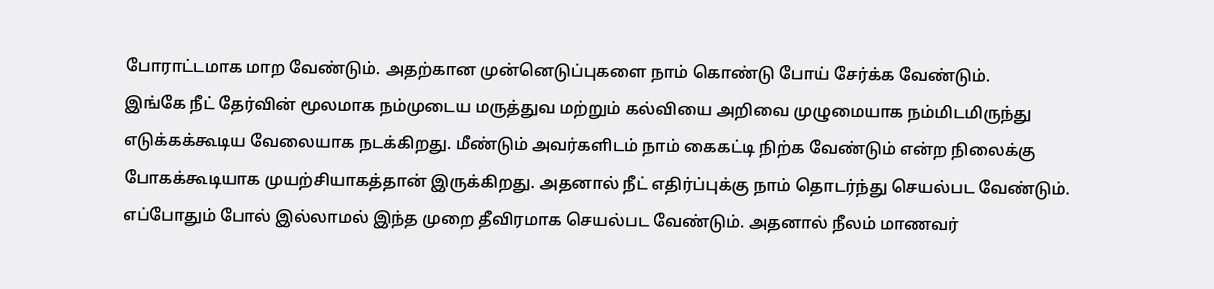போராட்டமாக மாற வேண்டும். அதற்கான முன்னெடுப்புகளை நாம் கொண்டு போய் சேர்க்க வேண்டும்.
இங்கே நீட் தேர்வின் மூலமாக நம்முடைய மருத்துவ மற்றும் கல்வியை அறிவை முழுமையாக நம்மிடமிருந்து எடுக்கக்கூடிய வேலையாக நடக்கிறது. மீண்டும் அவர்களிடம் நாம் கைகட்டி நிற்க வேண்டும் என்ற நிலைக்கு போகக்கூடியாக முயற்சியாகத்தான் இருக்கிறது. அதனால் நீட் எதிர்ப்புக்கு நாம் தொடர்ந்து செயல்பட வேண்டும். எப்போதும் போல் இல்லாமல் இந்த முறை தீவிரமாக செயல்பட வேண்டும். அதனால் நீலம் மாணவர்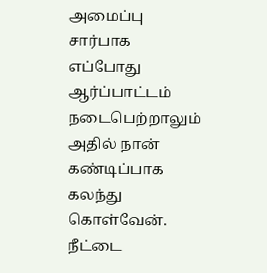அமைப்பு சார்பாக எப்போது ஆர்ப்பாட்டம் நடைபெற்றாலும் அதில் நான் கண்டிப்பாக கலந்து கொள்வேன். நீட்டை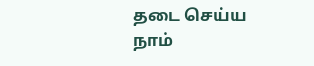தடை செய்ய நாம்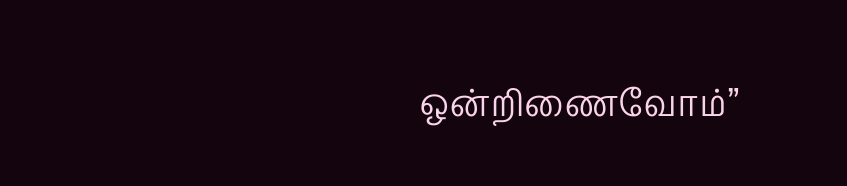ஒன்றிணைவோம்”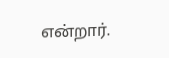என்றார்.